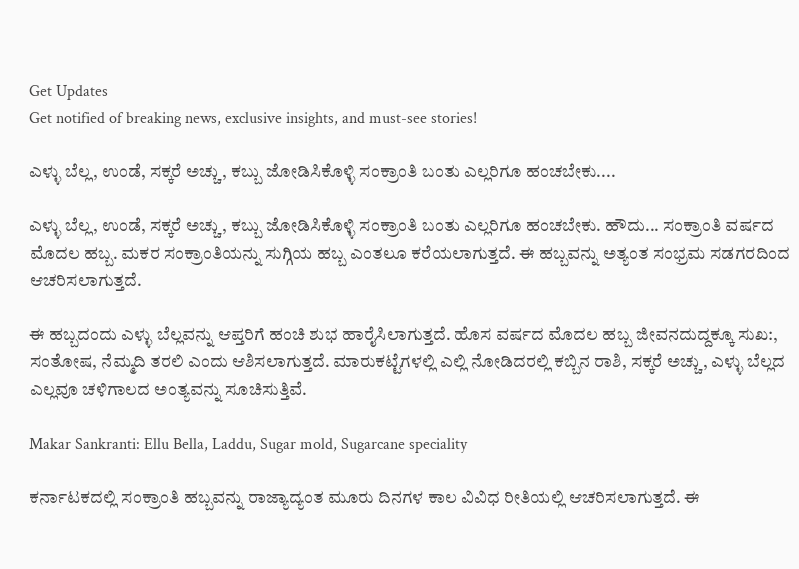Get Updates
Get notified of breaking news, exclusive insights, and must-see stories!

ಎಳ್ಳು ಬೆಲ್ಲ, ಉಂಡೆ, ಸಕ್ಕರೆ ಅಚ್ಚು, ಕಬ್ಬು ಜೋಡಿಸಿಕೊಳ್ಳಿ ಸಂಕ್ರಾಂತಿ ಬಂತು ಎಲ್ಲರಿಗೂ ಹಂಚಬೇಕು....

ಎಳ್ಳು ಬೆಲ್ಲ, ಉಂಡೆ, ಸಕ್ಕರೆ ಅಚ್ಚು, ಕಬ್ಬು ಜೋಡಿಸಿಕೊಳ್ಳಿ ಸಂಕ್ರಾಂತಿ ಬಂತು ಎಲ್ಲರಿಗೂ ಹಂಚಬೇಕು. ಹೌದು... ಸಂಕ್ರಾಂತಿ ವರ್ಷದ ಮೊದಲ ಹಬ್ಬ. ಮಕರ ಸಂಕ್ರಾಂತಿಯನ್ನು ಸುಗ್ಗಿಯ ಹಬ್ಬ ಎಂತಲೂ ಕರೆಯಲಾಗುತ್ತದೆ. ಈ ಹಬ್ಬವನ್ನು ಅತ್ಯಂತ ಸಂಭ್ರಮ ಸಡಗರದಿಂದ ಆಚರಿಸಲಾಗುತ್ತದೆ.

ಈ ಹಬ್ಬದಂದು ಎಳ್ಳು ಬೆಲ್ಲವನ್ನು ಆಪ್ತರಿಗೆ ಹಂಚಿ ಶುಭ ಹಾರೈಸಿಲಾಗುತ್ತದೆ. ಹೊಸ ವರ್ಷದ ಮೊದಲ ಹಬ್ಬ ಜೀವನದುದ್ದಕ್ಕೂ ಸುಖ:, ಸಂತೋಷ, ನೆಮ್ಮದಿ ತರಲಿ ಎಂದು ಆಶಿಸಲಾಗುತ್ತದೆ. ಮಾರುಕಟ್ಟೆಗಳಲ್ಲಿ ಎಲ್ಲಿ ನೋಡಿದರಲ್ಲಿ ಕಬ್ಬಿನ ರಾಶಿ, ಸಕ್ಕರೆ ಅಚ್ಚು, ಎಳ್ಳು ಬೆಲ್ಲದ ಎಲ್ಲವೂ ಚಳಿಗಾಲದ ಅಂತ್ಯವನ್ನು ಸೂಚಿಸುತ್ತಿವೆ.

Makar Sankranti: Ellu Bella, Laddu, Sugar mold, Sugarcane speciality

ಕರ್ನಾಟಕದಲ್ಲಿ ಸಂಕ್ರಾಂತಿ ಹಬ್ಬವನ್ನು ರಾಜ್ಯಾದ್ಯಂತ ಮೂರು ದಿನಗಳ ಕಾಲ ವಿವಿಧ ರೀತಿಯಲ್ಲಿ ಆಚರಿಸಲಾಗುತ್ತದೆ. ಈ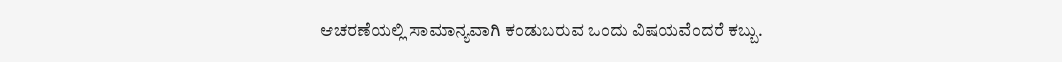ಆಚರಣೆಯಲ್ಲಿ ಸಾಮಾನ್ಯವಾಗಿ ಕಂಡುಬರುವ ಒಂದು ವಿಷಯವೆಂದರೆ ಕಬ್ಬು.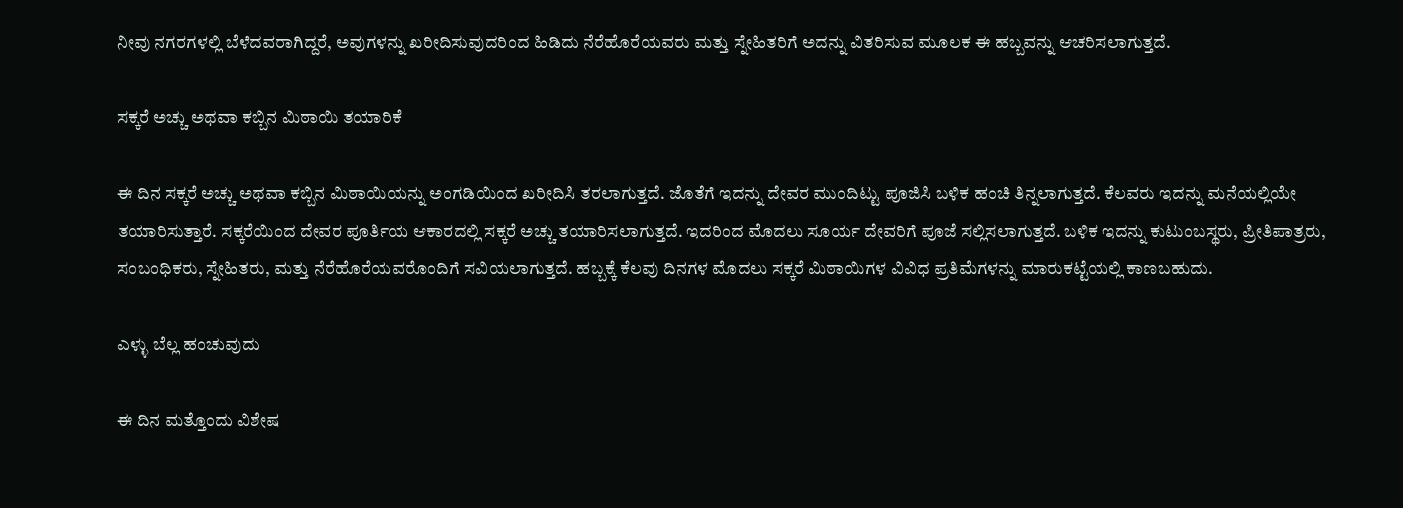ನೀವು ನಗರಗಳಲ್ಲಿ ಬೆಳೆದವರಾಗಿದ್ದರೆ, ಅವುಗಳನ್ನು ಖರೀದಿಸುವುದರಿಂದ ಹಿಡಿದು ನೆರೆಹೊರೆಯವರು ಮತ್ತು ಸ್ನೇಹಿತರಿಗೆ ಅದನ್ನು ವಿತರಿಸುವ ಮೂಲಕ ಈ ಹಬ್ಬವನ್ನು ಆಚರಿಸಲಾಗುತ್ತದೆ.

ಸಕ್ಕರೆ ಅಚ್ಚು ಅಥವಾ ಕಬ್ಬಿನ ಮಿಠಾಯಿ ತಯಾರಿಕೆ

ಈ ದಿನ ಸಕ್ಕರೆ ಅಚ್ಚು ಅಥವಾ ಕಬ್ಬಿನ ಮಿಠಾಯಿಯನ್ನು ಅಂಗಡಿಯಿಂದ ಖರೀದಿಸಿ ತರಲಾಗುತ್ತದೆ. ಜೊತೆಗೆ ಇದನ್ನು ದೇವರ ಮುಂದಿಟ್ಟು ಪೂಜಿಸಿ ಬಳಿಕ ಹಂಚಿ ತಿನ್ನಲಾಗುತ್ತದೆ. ಕೆಲವರು ಇದನ್ನು ಮನೆಯಲ್ಲಿಯೇ ತಯಾರಿಸುತ್ತಾರೆ. ಸಕ್ಕರೆಯಿಂದ ದೇವರ ಪೂರ್ತಿಯ ಆಕಾರದಲ್ಲಿ ಸಕ್ಕರೆ ಅಚ್ಚು ತಯಾರಿಸಲಾಗುತ್ತದೆ. ಇದರಿಂದ ಮೊದಲು ಸೂರ್ಯ ದೇವರಿಗೆ ಪೂಜೆ ಸಲ್ಲಿಸಲಾಗುತ್ತದೆ. ಬಳಿಕ ಇದನ್ನು ಕುಟುಂಬಸ್ಥರು, ಪ್ರೀತಿಪಾತ್ರರು, ಸಂಬಂಧಿಕರು, ಸ್ನೇಹಿತರು, ಮತ್ತು ನೆರೆಹೊರೆಯವರೊಂದಿಗೆ ಸವಿಯಲಾಗುತ್ತದೆ. ಹಬ್ಬಕ್ಕೆ ಕೆಲವು ದಿನಗಳ ಮೊದಲು ಸಕ್ಕರೆ ಮಿಠಾಯಿಗಳ ವಿವಿಧ ಪ್ರತಿಮೆಗಳನ್ನು ಮಾರುಕಟ್ಟೆಯಲ್ಲಿ ಕಾಣಬಹುದು.

ಎಳ್ಳು ಬೆಲ್ಲ ಹಂಚುವುದು

ಈ ದಿನ ಮತ್ತೊಂದು ವಿಶೇಷ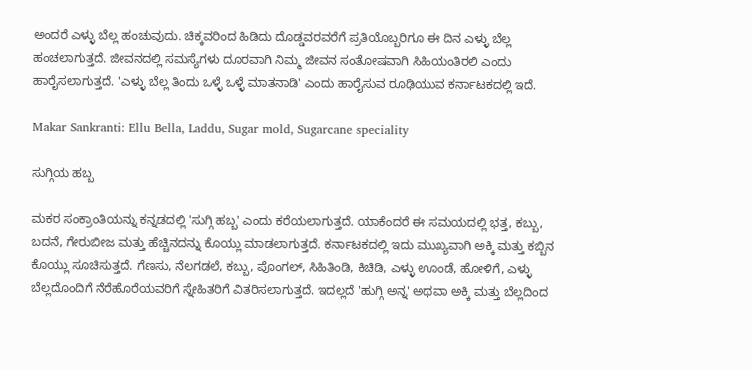ಅಂದರೆ ಎಳ್ಳು ಬೆಲ್ಲ ಹಂಚುವುದು. ಚಿಕ್ಕವರಿಂದ ಹಿಡಿದು ದೊಡ್ಡವರವರೆಗೆ ಪ್ರತಿಯೊಬ್ಬರಿಗೂ ಈ ದಿನ ಎಳ್ಳು ಬೆಲ್ಲ ಹಂಚಲಾಗುತ್ತದೆ. ಜೀವನದಲ್ಲಿ ಸಮಸ್ಯೆಗಳು ದೂರವಾಗಿ ನಿಮ್ಮ ಜೀವನ ಸಂತೋಷವಾಗಿ ಸಿಹಿಯಂತಿರಲಿ ಎಂದು ಹಾರೈಸಲಾಗುತ್ತದೆ. 'ಎಳ್ಳು ಬೆಲ್ಲ ತಿಂದು ಒಳ್ಳೆ ಒಳ್ಳೆ ಮಾತನಾಡಿ' ಎಂದು ಹಾರೈಸುವ ರೂಢಿಯುವ ಕರ್ನಾಟಕದಲ್ಲಿ ಇದೆ.

Makar Sankranti: Ellu Bella, Laddu, Sugar mold, Sugarcane speciality

ಸುಗ್ಗಿಯ ಹಬ್ಬ

ಮಕರ ಸಂಕ್ರಾಂತಿಯನ್ನು ಕನ್ನಡದಲ್ಲಿ 'ಸುಗ್ಗಿ ಹಬ್ಬ' ಎಂದು ಕರೆಯಲಾಗುತ್ತದೆ. ಯಾಕೆಂದರೆ ಈ ಸಮಯದಲ್ಲಿ ಭತ್ತ, ಕಬ್ಬು, ಬದನೆ, ಗೇರುಬೀಜ ಮತ್ತು ಹೆಚ್ಚಿನದನ್ನು ಕೊಯ್ಲು ಮಾಡಲಾಗುತ್ತದೆ. ಕರ್ನಾಟಕದಲ್ಲಿ ಇದು ಮುಖ್ಯವಾಗಿ ಅಕ್ಕಿ ಮತ್ತು ಕಬ್ಬಿನ ಕೊಯ್ಲು ಸೂಚಿಸುತ್ತದೆ. ಗೆಣಸು, ನೆಲಗಡಲೆ, ಕಬ್ಬು, ಪೊಂಗಲ್, ಸಿಹಿತಿಂಡಿ, ಕಿಚಿಡಿ, ಎಳ್ಳು ಊಂಡೆ, ಹೋಳಿಗೆ, ಎಳ್ಳು ಬೆಲ್ಲದೊಂದಿಗೆ ನೆರೆಹೊರೆಯವರಿಗೆ ಸ್ನೇಹಿತರಿಗೆ ವಿತರಿಸಲಾಗುತ್ತದೆ. ಇದಲ್ಲದೆ 'ಹುಗ್ಗಿ ಅನ್ನ' ಅಥವಾ ಅಕ್ಕಿ ಮತ್ತು ಬೆಲ್ಲದಿಂದ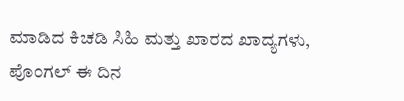ಮಾಡಿದ ಕಿಚಡಿ ಸಿಹಿ ಮತ್ತು ಖಾರದ ಖಾದ್ಯಗಳು, ಪೊಂಗಲ್‌ ಈ ದಿನ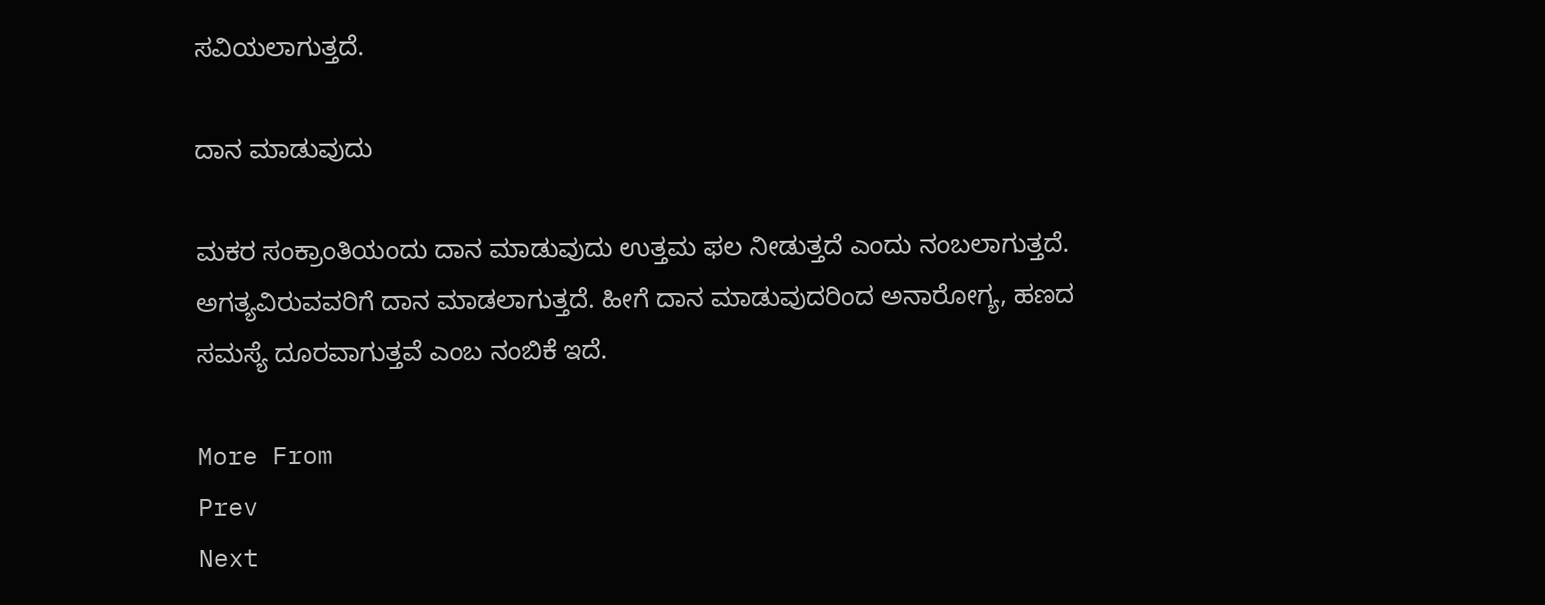ಸವಿಯಲಾಗುತ್ತದೆ.

ದಾನ ಮಾಡುವುದು

ಮಕರ ಸಂಕ್ರಾಂತಿಯಂದು ದಾನ ಮಾಡುವುದು ಉತ್ತಮ ಫಲ ನೀಡುತ್ತದೆ ಎಂದು ನಂಬಲಾಗುತ್ತದೆ. ಅಗತ್ಯವಿರುವವರಿಗೆ ದಾನ ಮಾಡಲಾಗುತ್ತದೆ. ಹೀಗೆ ದಾನ ಮಾಡುವುದರಿಂದ ಅನಾರೋಗ್ಯ, ಹಣದ ಸಮಸ್ಯೆ ದೂರವಾಗುತ್ತವೆ ಎಂಬ ನಂಬಿಕೆ ಇದೆ.

More From
Prev
Next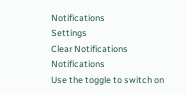Notifications
Settings
Clear Notifications
Notifications
Use the toggle to switch on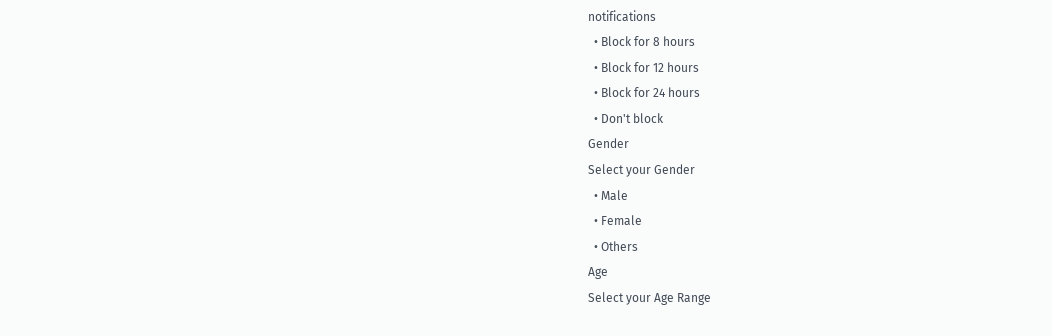notifications
  • Block for 8 hours
  • Block for 12 hours
  • Block for 24 hours
  • Don't block
Gender
Select your Gender
  • Male
  • Female
  • Others
Age
Select your Age Range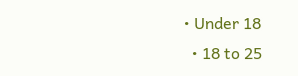• Under 18
  • 18 to 25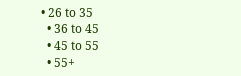• 26 to 35
  • 36 to 45
  • 45 to 55
  • 55+